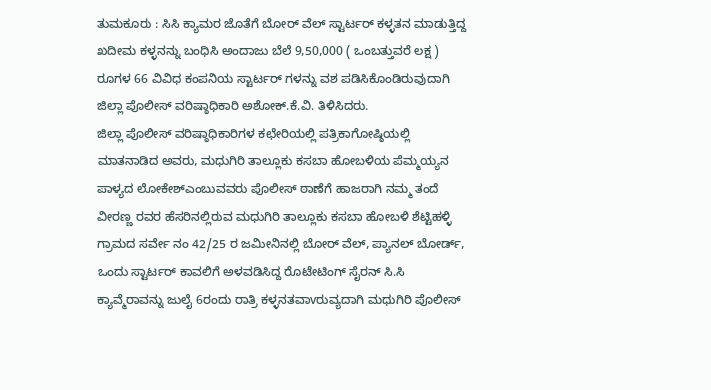ತುಮಕೂರು : ಸಿಸಿ ಕ್ಯಾಮರ ಜೊತೆಗೆ ಬೋರ್ ವೆಲ್ ಸ್ಟಾರ್ಟರ್ ಕಳ್ಳತನ ಮಾಡುತ್ತಿದ್ದ ಖದೀಮ ಕಳ್ಳನನ್ನು ಬಂಧಿಸಿ ಅಂದಾಜು ಬೆಲೆ 9,50,000 ( ಒಂಬತ್ತುವರೆ ಲಕ್ಷ ) ರೂಗಳ 66 ವಿವಿಧ ಕಂಪನಿಯ ಸ್ಟಾರ್ಟರ್ ಗಳನ್ನು ವಶ ಪಡಿಸಿಕೊಂಡಿರುವುದಾಗಿ ಜಿಲ್ಲಾ ಪೊಲೀಸ್ ವರಿಷ್ಠಾಧಿಕಾರಿ ಅಶೋಕ್.ಕೆ.ವಿ. ತಿಳಿಸಿದರು.
ಜಿಲ್ಲಾ ಪೊಲೀಸ್ ವರಿಷ್ಠಾಧಿಕಾರಿಗಳ ಕಛೇರಿಯಲ್ಲಿ ಪತ್ರಿಕಾಗೋಷ್ಠಿಯಲ್ಲಿ ಮಾತನಾಡಿದ ಅವರು, ಮಧುಗಿರಿ ತಾಲ್ಲೂಕು ಕಸಬಾ ಹೋಬಳಿಯ ಪೆಮ್ಮಯ್ಯನ ಪಾಳ್ಯದ ಲೋಕೇಶ್ಎಂಬುವವರು ಪೊಲೀಸ್ ಠಾಣೆಗೆ ಹಾಜರಾಗಿ ನಮ್ಮ ತಂದೆ ವೀರಣ್ಣ ರವರ ಹೆಸರಿನಲ್ಲಿರುವ ಮಧುಗಿರಿ ತಾಲ್ಲೂಕು ಕಸಬಾ ಹೋಬಳಿ ಶೆಟ್ಟಿಹಳ್ಳಿ ಗ್ರಾಮದ ಸರ್ವೇ ನಂ 42/25 ರ ಜಮೀನಿನಲ್ಲಿ ಬೋರ್ ವೆಲ್, ಪ್ಯಾನಲ್ ಬೋರ್ಡ್, ಒಂದು ಸ್ಟಾರ್ಟರ್ ಕಾವಲಿಗೆ ಅಳವಡಿಸಿದ್ದ ರೊಟೇಟಿಂಗ್ ಸೈರನ್ ಸಿ.ಸಿ ಕ್ಯಾವ್ಮೆರಾವನ್ನು ಜುಲೈ 6ರಂದು ರಾತ್ರಿ ಕಳ್ಳನತವಾvರುವ್ಯದಾಗಿ ಮಧುಗಿರಿ ಪೊಲೀಸ್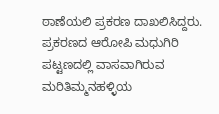ಠಾಣೆಯಲಿ ಪ್ರಕರಣ ದಾಖಲಿಸಿದ್ದರು.
ಪ್ರಕರಣದ ಆರೋಪಿ ಮಧುಗಿರಿ ಪಟ್ಟಣದಲ್ಲಿ ವಾಸವಾಗಿರುವ ಮರಿತಿಮ್ಮನಹಳ್ಳಿಯ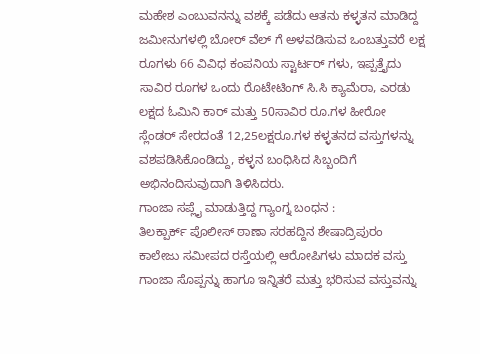ಮಹೇಶ ಎಂಬುವನನ್ನು ವಶಕ್ಕೆ ಪಡೆದು ಆತನು ಕಳ್ಳತನ ಮಾಡಿದ್ದ ಜಮೀನುಗಳಲ್ಲಿ ಬೋರ್ ವೆಲ್ ಗೆ ಅಳವಡಿಸುವ ಒಂಬತ್ತುವರೆ ಲಕ್ಷ ರೂಗಳು 66 ವಿವಿಧ ಕಂಪನಿಯ ಸ್ಟಾರ್ಟರ್ ಗಳು, ಇಪ್ಪತ್ತೈದು ಸಾವಿರ ರೂಗಳ ಒಂದು ರೊಟೇಟಿಂಗ್ ಸಿ.ಸಿ ಕ್ಯಾಮೆರಾ, ಎರಡು ಲಕ್ಷದ ಓಮಿನಿ ಕಾರ್ ಮತ್ತು 50ಸಾವಿರ ರೂ.ಗಳ ಹೀರೋ ಸ್ಲೆಂಡರ್ ಸೇರದಂತೆ 12,25ಲಕ್ಷರೂ.ಗಳ ಕಳ್ಳತನದ ವಸ್ತುಗಳನ್ನು ವಶಪಡಿಸಿಕೊಂಡಿದ್ದು, ಕಳ್ಳನ ಬಂಧಿಸಿದ ಸಿಬ್ಬಂದಿಗೆ ಅಭಿನಂದಿಸುವುದಾಗಿ ತಿಳಿಸಿದರು.
ಗಾಂಜಾ ಸಪ್ಲೈ ಮಾಡುತ್ತಿದ್ದ ಗ್ಯಾಂಗ್ನ ಬಂಧನ :
ತಿಲಕ್ಪಾರ್ಕ್ ಪೊಲೀಸ್ ಠಾಣಾ ಸರಹದ್ದಿನ ಶೇಷಾದ್ರಿಪುರಂ ಕಾಲೇಜು ಸಮೀಪದ ರಸ್ತೆಯಲ್ಲಿ ಆರೋಪಿಗಳು ಮಾದಕ ವಸ್ತು ಗಾಂಜಾ ಸೊಪ್ಪನ್ನು ಹಾಗೂ ಇನ್ನಿತರೆ ಮತ್ತು ಭರಿಸುವ ವಸ್ತುವನ್ನು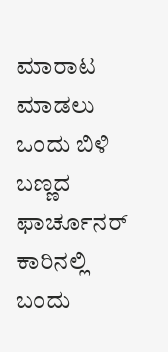ಮಾರಾಟ ಮಾಡಲು ಒಂದು ಬಿಳಿ ಬಣ್ಣದ ಫಾರ್ಚೂನರ್ ಕಾರಿನಲ್ಲಿ ಬಂದು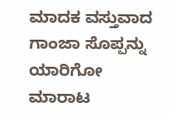ಮಾದಕ ವಸ್ತುವಾದ ಗಾಂಜಾ ಸೊಪ್ಪನ್ನು ಯಾರಿಗೋ ಮಾರಾಟ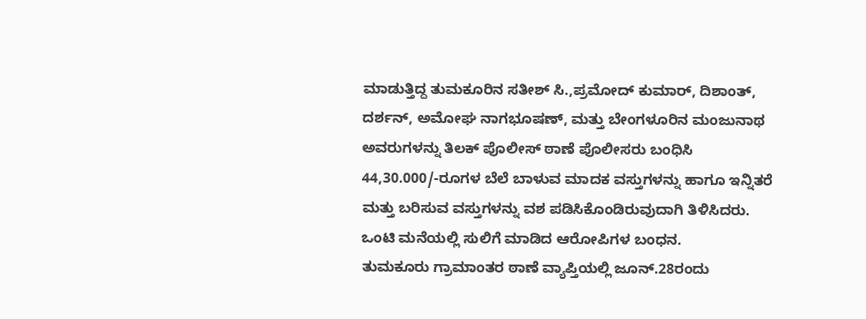ಮಾಡುತ್ತಿದ್ದ ತುಮಕೂರಿನ ಸತೀಶ್ ಸಿ.,ಪ್ರಮೋದ್ ಕುಮಾರ್, ದಿಶಾಂತ್, ದರ್ಶನ್, ಅಮೋಘ ನಾಗಭೂಷಣ್, ಮತ್ತು ಬೇಂಗಳೂರಿನ ಮಂಜುನಾಥ ಅವರುಗಳನ್ನು ತಿಲಕ್ ಪೊಲೀಸ್ ಠಾಣೆ ಪೊಲೀಸರು ಬಂಧಿಸಿ 44,30.000/-ರೂಗಳ ಬೆಲೆ ಬಾಳುವ ಮಾದಕ ವಸ್ತುಗಳನ್ನು ಹಾಗೂ ಇನ್ನಿತರೆ ಮತ್ತು ಬರಿಸುವ ವಸ್ತುಗಳನ್ನು ವಶ ಪಡಿಸಿಕೊಂಡಿರುವುದಾಗಿ ತಿಳಿಸಿದರು.
ಒಂಟಿ ಮನೆಯಲ್ಲಿ ಸುಲಿಗೆ ಮಾಡಿದ ಆರೋಪಿಗಳ ಬಂಧನ.
ತುಮಕೂರು ಗ್ರಾಮಾಂತರ ಠಾಣೆ ವ್ಯಾಪ್ತಿಯಲ್ಲಿ ಜೂನ್.28ರಂದು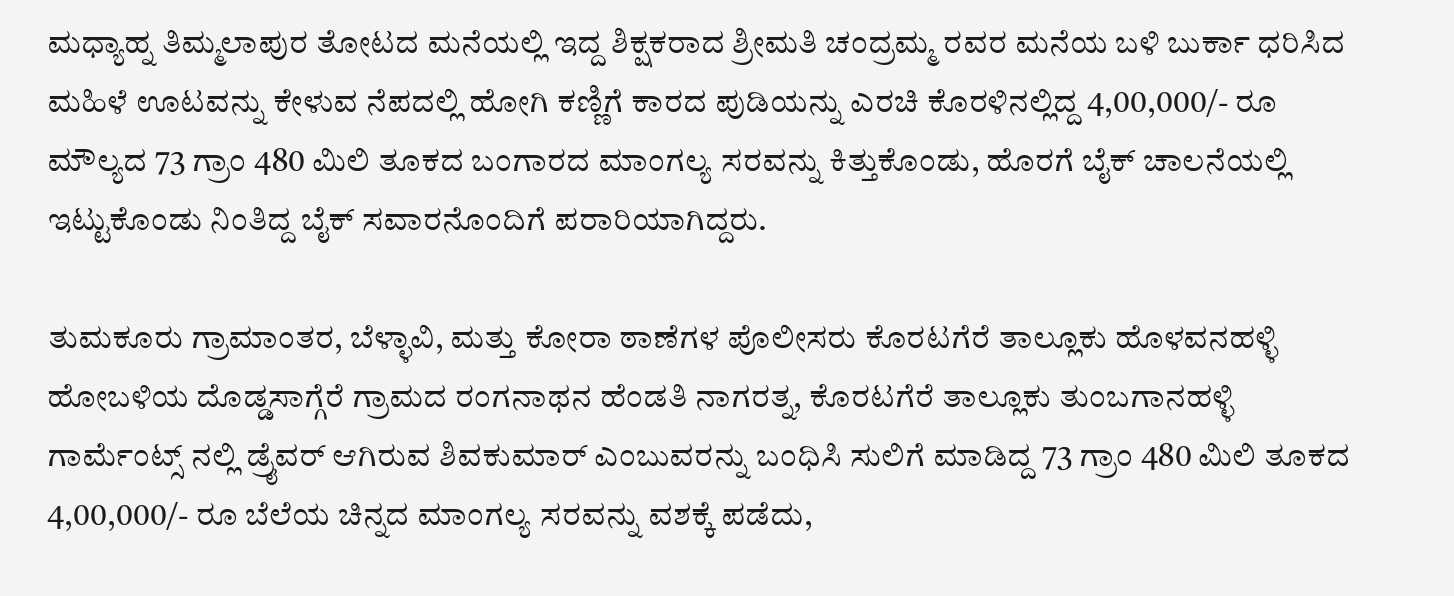ಮಧ್ಯಾಹ್ನ ತಿಮ್ಮಲಾಪುರ ತೋಟದ ಮನೆಯಲ್ಲಿ ಇದ್ದ ಶಿಕ್ಷಕರಾದ ಶ್ರೀಮತಿ ಚಂದ್ರಮ್ಮ ರವರ ಮನೆಯ ಬಳಿ ಬುರ್ಕಾ ಧರಿಸಿದ ಮಹಿಳೆ ಊಟವನ್ನು ಕೇಳುವ ನೆಪದಲ್ಲಿ ಹೋಗಿ ಕಣ್ಣಿಗೆ ಕಾರದ ಪುಡಿಯನ್ನು ಎರಚಿ ಕೊರಳಿನಲ್ಲಿದ್ದ 4,00,000/- ರೂ ಮೌಲ್ಯದ 73 ಗ್ರಾಂ 480 ಮಿಲಿ ತೂಕದ ಬಂಗಾರದ ಮಾಂಗಲ್ಯ ಸರವನ್ನು ಕಿತ್ತುಕೊಂಡು, ಹೊರಗೆ ಬೈಕ್ ಚಾಲನೆಯಲ್ಲಿ ಇಟ್ಟುಕೊಂಡು ನಿಂತಿದ್ದ ಬೈಕ್ ಸವಾರನೊಂದಿಗೆ ಪರಾರಿಯಾಗಿದ್ದರು.

ತುಮಕೂರು ಗ್ರಾಮಾಂತರ, ಬೆಳ್ಳಾವಿ, ಮತ್ತು ಕೋರಾ ಠಾಣೆಗಳ ಪೊಲೀಸರು ಕೊರಟಗೆರೆ ತಾಲ್ಲೂಕು ಹೊಳವನಹಳ್ಳಿ ಹೋಬಳಿಯ ದೊಡ್ಡಸಾಗ್ಗೆರೆ ಗ್ರಾಮದ ರಂಗನಾಥನ ಹೆಂಡತಿ ನಾಗರತ್ನ, ಕೊರಟಗೆರೆ ತಾಲ್ಲೂಕು ತುಂಬಗಾನಹಳ್ಳಿ ಗಾರ್ಮೆಂಟ್ಸ್ ನಲ್ಲಿ ಡ್ರೈವರ್ ಆಗಿರುವ ಶಿವಕುಮಾರ್ ಎಂಬುವರನ್ನು ಬಂಧಿಸಿ ಸುಲಿಗೆ ಮಾಡಿದ್ದ 73 ಗ್ರಾಂ 480 ಮಿಲಿ ತೂಕದ 4,00,000/- ರೂ ಬೆಲೆಯ ಚಿನ್ನದ ಮಾಂಗಲ್ಯ ಸರವನ್ನು ವಶಕ್ಕೆ ಪಡೆದು,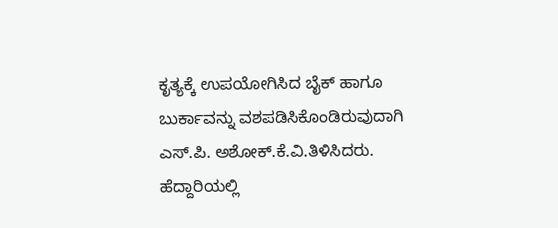ಕೃತ್ಯಕ್ಕೆ ಉಪಯೋಗಿಸಿದ ಬೈಕ್ ಹಾಗೂ ಬುರ್ಕಾವನ್ನು ವಶಪಡಿಸಿಕೊಂಡಿರುವುದಾಗಿ ಎಸ್.ಪಿ. ಅಶೋಕ್.ಕೆ.ವಿ.ತಿಳಿಸಿದರು.
ಹೆದ್ದಾರಿಯಲ್ಲಿ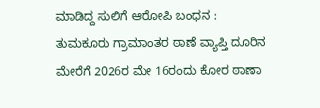ಮಾಡಿದ್ದ ಸುಲಿಗೆ ಆರೋಪಿ ಬಂಧನ :
ತುಮಕೂರು ಗ್ರಾಮಾಂತರ ಠಾಣೆ ವ್ಯಾಪ್ತಿ ದೂರಿನ ಮೇರೆಗೆ 2026ರ ಮೇ 16ರಂದು ಕೋರ ಠಾಣಾ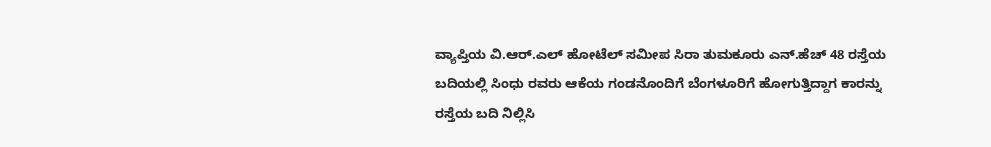ವ್ಯಾಪ್ತಿಯ ವಿ.ಆರ್.ಎಲ್ ಹೋಟೆಲ್ ಸಮೀಪ ಸಿರಾ ತುಮಕೂರು ಎನ್.ಹೆಚ್ 48 ರಸ್ತೆಯ ಬದಿಯಲ್ಲಿ ಸಿಂಧು ರವರು ಆಕೆಯ ಗಂಡನೊಂದಿಗೆ ಬೆಂಗಳೂರಿಗೆ ಹೋಗುತ್ತಿದ್ದಾಗ ಕಾರನ್ನು ರಸ್ತೆಯ ಬದಿ ನಿಲ್ಲಿಸಿ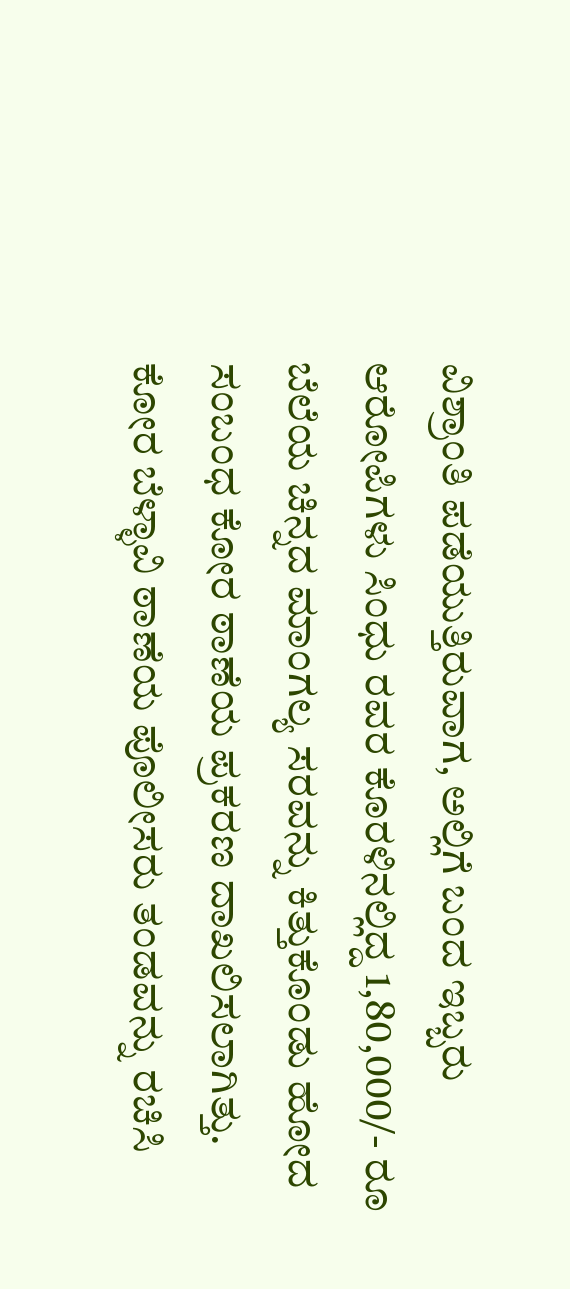ವಿಶ್ರಾಂತಿ ಪಡೆಯುತ್ತಿರುವಾಗ, ಅಲ್ಲಿಗೆ ಬಂದ ಇಬ್ಬರು ಆರೋಪಿಗಳು ಸಿಂಧು ರವರ ಕೊರಳಿನಲ್ಲಿದ್ದ 1,80,000/- ರೂ ಬೆಲೆಯ ಚಿನ್ನದ ಮಾಂಗಲ್ಯ ಸರವನ್ನು ಕಿತ್ತುಕೊಂಡು ಹೋದ ಸಂಬಂಧ ಕೋರ ಠಾಣೆಯ ಪ್ರಕರಣ ದಾಖಲಿಸಲಾಗಿತ್ತು.
ಕೋರ ಬೆಳ್ಳಾವಿ ಠಾಣೆಯ ಪೊಲೀಸರು ತಂಡವನ್ನು ರಚಿಸಿ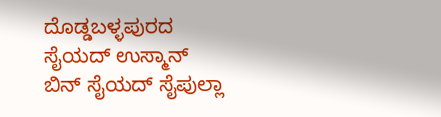ದೊಡ್ಡಬಳ್ಳಪುರದ ಸೈಯದ್ ಉಸ್ಮಾನ್ ಬಿನ್ ಸೈಯದ್ ಸೈಪುಲ್ಲಾ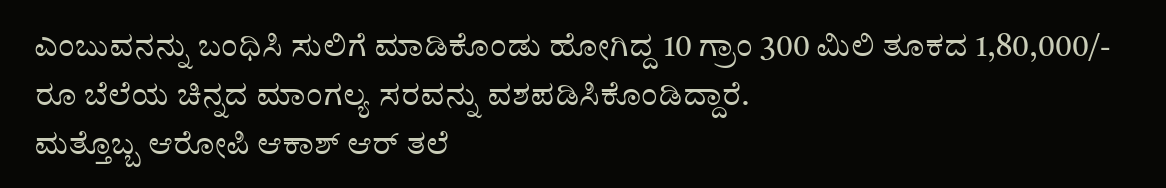ಎಂಬುವನನ್ನು ಬಂಧಿಸಿ ಸುಲಿಗೆ ಮಾಡಿಕೊಂಡು ಹೋಗಿದ್ದ 10 ಗ್ರಾಂ 300 ಮಿಲಿ ತೂಕದ 1,80,000/- ರೂ ಬೆಲೆಯ ಚಿನ್ನದ ಮಾಂಗಲ್ಯ ಸರವನ್ನು ವಶಪಡಿಸಿಕೊಂಡಿದ್ದಾರೆ.
ಮತ್ತೊಬ್ಬ ಆರೋಪಿ ಆಕಾಶ್ ಆರ್ ತಲೆ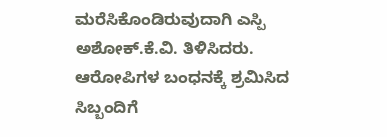ಮರೆಸಿಕೊಂಡಿರುವುದಾಗಿ ಎಸ್ಪಿ ಅಶೋಕ್.ಕೆ.ವಿ. ತಿಳಿಸಿದರು.
ಆರೋಪಿಗಳ ಬಂಧನಕ್ಕೆ ಶ್ರಮಿಸಿದ ಸಿಬ್ಬಂದಿಗೆ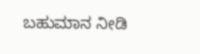ಬಹುಮಾನ ನೀಡಿ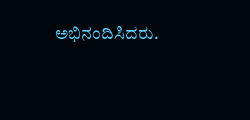ಅಭಿನಂದಿಸಿದರು.